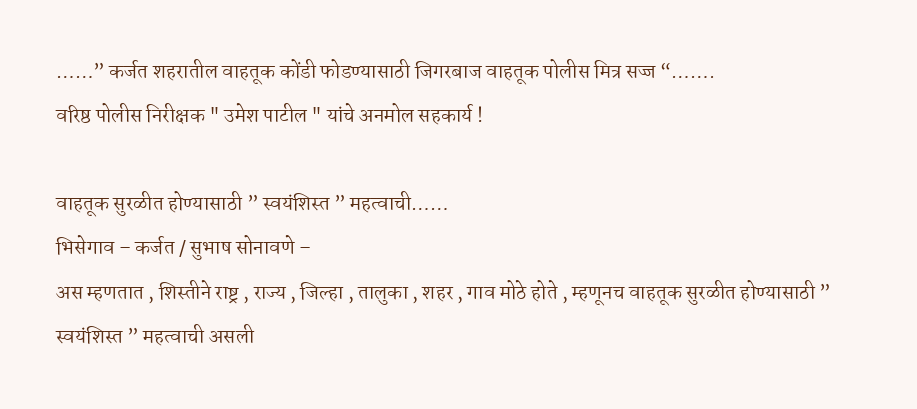……” कर्जत शहरातील वाहतूक कोंडी फोडण्यासाठी जिगरबाज वाहतूक पोलीस मित्र सज्ज “…….
वरिष्ठ पोलीस निरीक्षक " उमेश पाटील " यांचे अनमोल सहकार्य !

वाहतूक सुरळीत होण्यासाठी ” स्वयंशिस्त ” महत्वाची……
भिसेगाव – कर्जत / सुभाष सोनावणे –
अस म्हणतात , शिस्तीने राष्ट्र , राज्य , जिल्हा , तालुका , शहर , गाव मोठे होते , म्हणूनच वाहतूक सुरळीत होण्यासाठी ” स्वयंशिस्त ” महत्वाची असली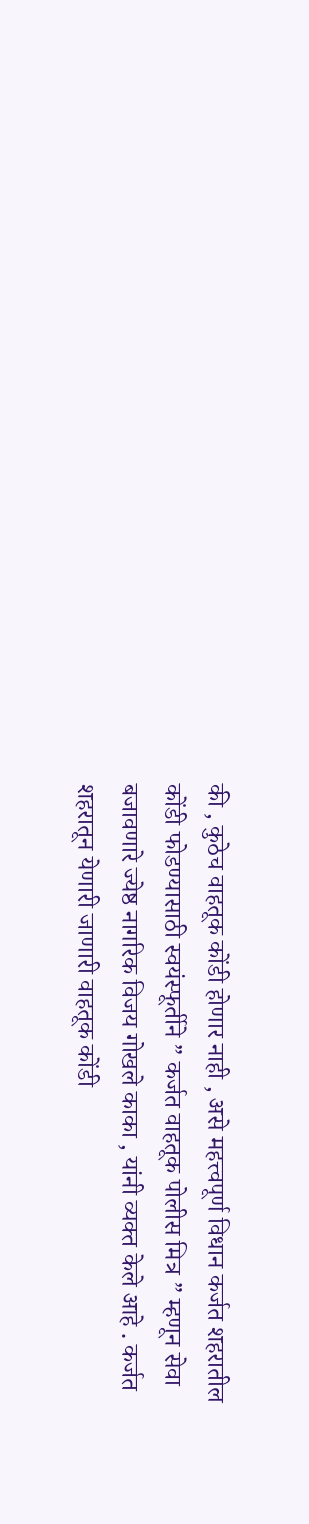की , कुठेच वाहतूक कोंडी होणार नाही , असे महत्त्वपूर्ण विधान कर्जत शहरातील कोंडी फोडण्यासाठी स्वयंस्फूर्तीने ” कर्जत वाहतूक पोलीस मित्र ” म्हणून सेवा बजावणारे ज्येष्ठ नागरिक विजय गोखले काका , यांनी व्यक्त केले आहे . कर्जत शहरातून येणारी जाणारी वाहतूक कोंडी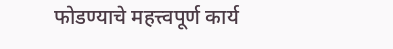फोडण्याचे महत्त्वपूर्ण कार्य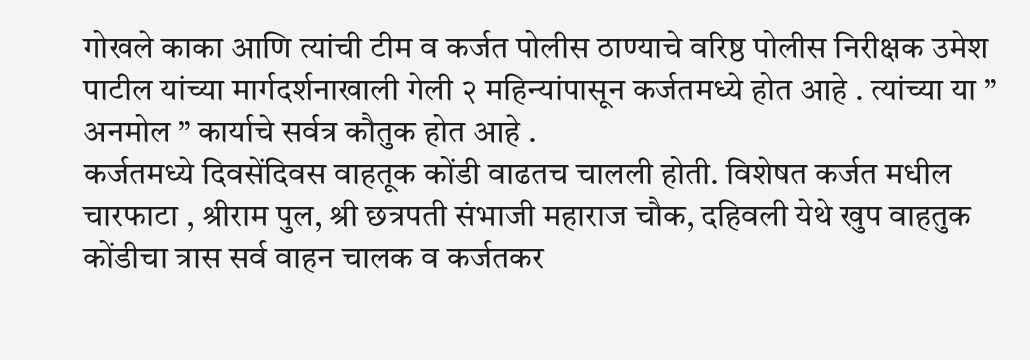गोखले काका आणि त्यांची टीम व कर्जत पोलीस ठाण्याचे वरिष्ठ पोलीस निरीक्षक उमेश पाटील यांच्या मार्गदर्शनाखाली गेली २ महिन्यांपासून कर्जतमध्ये होत आहे . त्यांच्या या ” अनमोल ” कार्याचे सर्वत्र कौतुक होत आहे .
कर्जतमध्ये दिवसेंदिवस वाहतूक कोंडी वाढतच चालली होती. विशेषत कर्जत मधील चारफाटा , श्रीराम पुल, श्री छत्रपती संभाजी महाराज चौक, दहिवली येथे खुप वाहतुक कोंडीचा त्रास सर्व वाहन चालक व कर्जतकर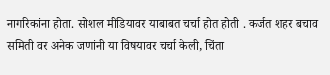नागरिकांना होता. सोशल मीडियावर याबाबत चर्चा होत होती . कर्जत शहर बचाव समिती वर अनेक जणांनी या विषयावर चर्चा केली, चिंता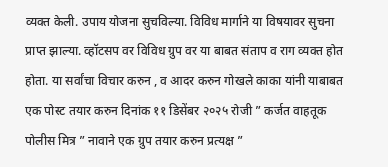व्यक्त केली. उपाय योजना सुचविल्या. विविध मार्गाने या विषयावर सुचना प्राप्त झाल्या. व्हॉटसप वर विविध ग्रुप वर या बाबत संताप व राग व्यक्त होत होता. या सर्वांचा विचार करुन , व आदर करुन गोखले काका यांनी याबाबत एक पोस्ट तयार करुन दिनांक ११ डिसेंबर २०२५ रोजी ” कर्जत वाहतूक पोलीस मित्र ” नावाने एक ग्रुप तयार करुन प्रत्यक्ष ”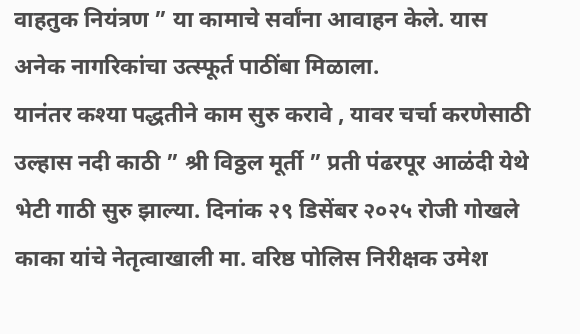वाहतुक नियंत्रण ” या कामाचे सर्वांना आवाहन केले. यास अनेक नागरिकांचा उत्स्फूर्त पाठींबा मिळाला.
यानंतर कश्या पद्धतीने काम सुरु करावे , यावर चर्चा करणेसाठी उल्हास नदी काठी ” श्री विठ्ठल मूर्ती ” प्रती पंढरपूर आळंदी येथे भेटी गाठी सुरु झाल्या. दिनांक २९ डिसेंबर २०२५ रोजी गोखले काका यांचे नेतृत्वाखाली मा. वरिष्ठ पोलिस निरीक्षक उमेश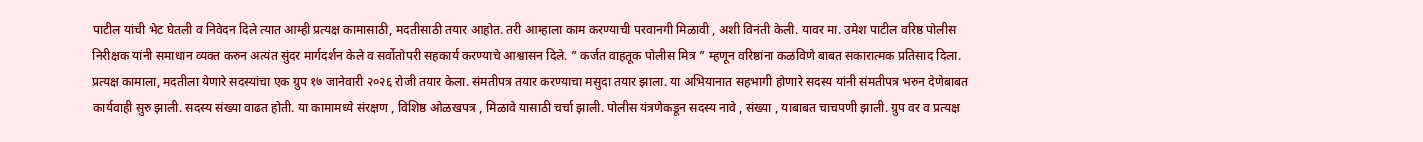पाटील यांची भेट घेतली व निवेदन दिले त्यात आम्ही प्रत्यक्ष कामासाठी, मदतीसाठी तयार आहोत. तरी आम्हाला काम करण्याची परवानगी मिळावी , अशी विनंती केली. यावर मा. उमेश पाटील वरिष्ठ पोलीस निरीक्षक यांनी समाधान व्यक्त करुन अत्यंत सुंदर मार्गदर्शन केले व सर्वोतोपरी सहकार्य करण्याचे आश्वासन दिले. ” कर्जत वाहतूक पोलीस मित्र ” म्हणून वरिष्ठांना कळविणे बाबत सकारात्मक प्रतिसाद दिला. प्रत्यक्ष कामाला, मदतीला येणारे सदस्यांचा एक ग्रुप १७ जानेवारी २०२६ रोजी तयार केला. संमतीपत्र तयार करण्याचा मसुदा तयार झाला. या अभियानात सहभागी होणारे सदस्य यांनी संमतीपत्र भरुन देणेबाबत कार्यवाही सुरु झाली. सदस्य संख्या वाढत होती. या कामामध्ये संरक्षण , विशिष्ठ ओळखपत्र , मिळावे यासाठी चर्चा झाली. पोलीस यंत्रणेकडून सदस्य नावे , संख्या , याबाबत चाचपणी झाली. ग्रुप वर व प्रत्यक्ष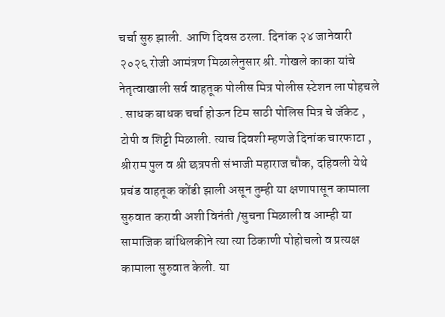चर्चा सुरु झाली. आणि दिवस ठरला. दिनांक २४ जानेवारी २०२६ रोजी आमंत्रण मिळालेनुसार श्री. गोखले काका यांचे नेतृत्वाखाली सर्व वाहतूक पोलीस मित्र पोलीस स्टेशन ला पोहचले . साधक बाधक चर्चा होऊन टिम साठी पोलिस मित्र चे जॅकेट , टोपी व शिट्टी मिळाली. त्याच दिवशी म्हणजे दिनांक चारफाटा , श्रीराम पुल व श्री छत्रपती संभाजी महाराज चौक, दहिवली येथे प्रचंड वाहतूक कोंडी झाली असून तुम्ही या क्षणापासून कामाला सुरुवात करावी अशी विनंती /सुचना मिळाली व आम्ही या सामाजिक बांधिलकीने त्या त्या ठिकाणी पोहोचलो व प्रत्यक्ष कामाला सुरुवात केली. या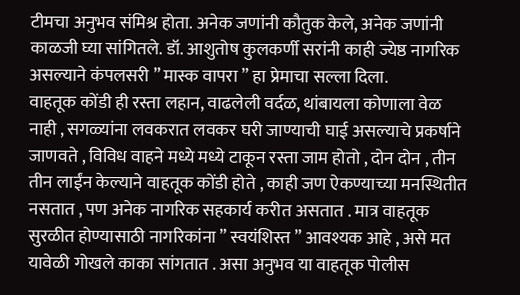टीमचा अनुभव संमिश्र होता. अनेक जणांनी कौतुक केले, अनेक जणांनी काळजी घ्या सांगितले. डॉ. आशुतोष कुलकर्णी सरांनी काही ज्येष्ठ नागरिक असल्याने कंपलसरी ” मास्क वापरा ” हा प्रेमाचा सल्ला दिला.
वाहतूक कोंडी ही रस्ता लहान, वाढलेली वर्दळ, थांबायला कोणाला वेळ नाही , सगळ्यांना लवकरात लवकर घरी जाण्याची घाई असल्याचे प्रकर्षाने जाणवते , विविध वाहने मध्ये मध्ये टाकून रस्ता जाम होतो , दोन दोन , तीन तीन लाईंन केल्याने वाहतूक कोंडी होते , काही जण ऐकण्याच्या मनस्थितीत नसतात , पण अनेक नागरिक सहकार्य करीत असतात . मात्र वाहतूक सुरळीत होण्यासाठी नागरिकांना ” स्वयंशिस्त ” आवश्यक आहे , असे मत यावेळी गोखले काका सांगतात . असा अनुभव या वाहतूक पोलीस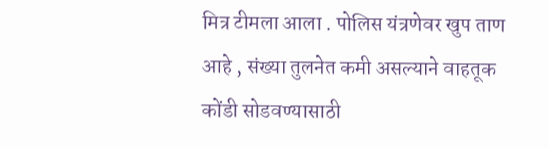मित्र टीमला आला . पोलिस यंत्रणेवर खुप ताण आहे , संख्या तुलनेत कमी असल्याने वाहतूक कोंडी सोडवण्यासाठी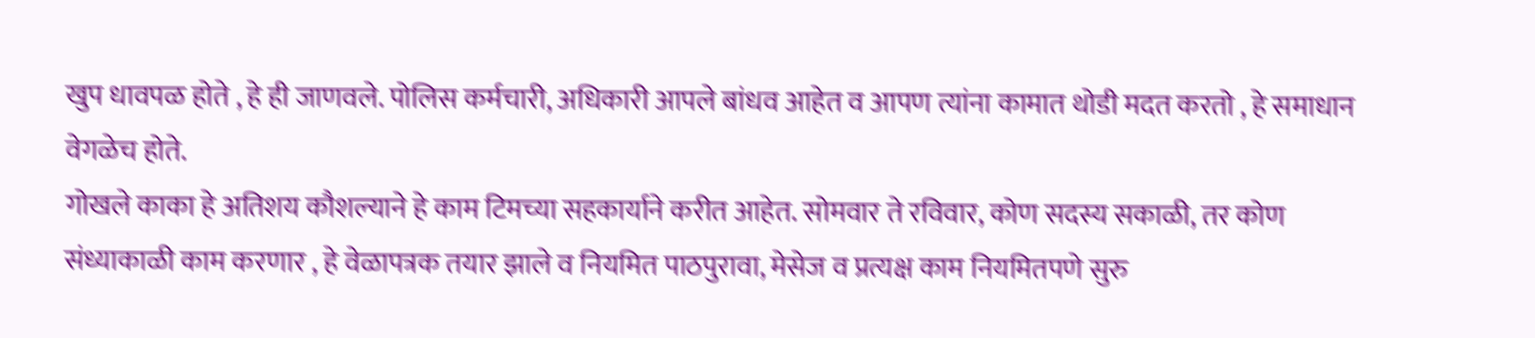खुप धावपळ होते , हे ही जाणवले. पोलिस कर्मचारी, अधिकारी आपले बांधव आहेत व आपण त्यांना कामात थोडी मदत करतो , हे समाधान वेगळेच होते.
गोखले काका हे अतिशय कौशल्याने हे काम टिमच्या सहकार्याने करीत आहेत. सोमवार ते रविवार, कोण सदस्य सकाळी, तर कोण संध्याकाळी काम करणार , हे वेळापत्रक तयार झाले व नियमित पाठपुरावा, मेसेज व प्रत्यक्ष काम नियमितपणे सुरु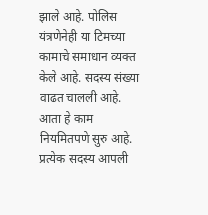झाले आहे. पोलिस यंत्रणेनेही या टिमच्या कामाचे समाधान व्यक्त केले आहे. सदस्य संख्या वाढत चालली आहे. आता हे काम नियमितपणे सुरु आहे. प्रत्येक सदस्य आपली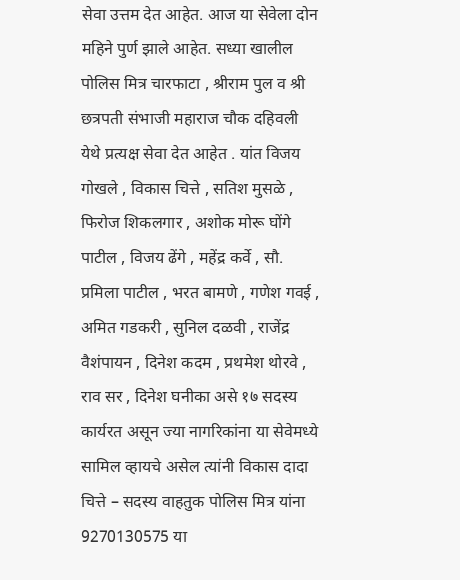सेवा उत्तम देत आहेत. आज या सेवेला दोन महिने पुर्ण झाले आहेत. सध्या खालील पोलिस मित्र चारफाटा , श्रीराम पुल व श्री छत्रपती संभाजी महाराज चौक दहिवली येथे प्रत्यक्ष सेवा देत आहेत . यांत विजय गोखले , विकास चित्ते , सतिश मुसळे , फिरोज शिकलगार , अशोक मोरू घोंगे पाटील , विजय ढेंगे , महेंद्र कर्वे , सौ. प्रमिला पाटील , भरत बामणे , गणेश गवई , अमित गडकरी , सुनिल दळवी , राजेंद्र वैशंपायन , दिनेश कदम , प्रथमेश थोरवे , राव सर , दिनेश घनीका असे १७ सदस्य कार्यरत असून ज्या नागरिकांना या सेवेमध्ये सामिल व्हायचे असेल त्यांनी विकास दादा चित्ते – सदस्य वाहतुक पोलिस मित्र यांना 9270130575 या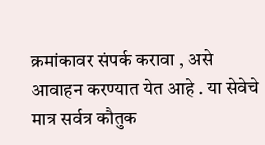क्रमांकावर संपर्क करावा , असे आवाहन करण्यात येत आहे . या सेवेचे मात्र सर्वत्र कौतुक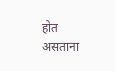होत असताना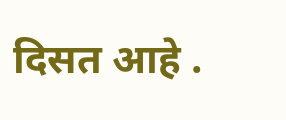दिसत आहे .